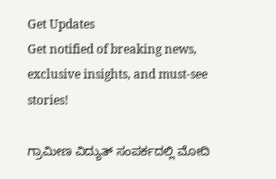Get Updates
Get notified of breaking news, exclusive insights, and must-see stories!

ಗ್ರಾಮೀಣ ವಿದ್ಯುತ್ ಸಂಪರ್ಕದಲ್ಲಿ ಮೋದಿ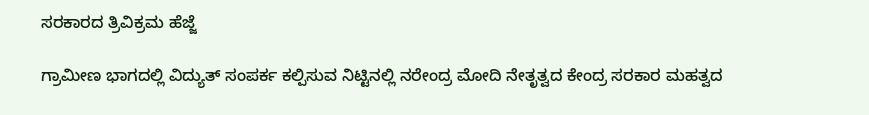ಸರಕಾರದ ತ್ರಿವಿಕ್ರಮ ಹೆಜ್ಜೆ

ಗ್ರಾಮೀಣ ಭಾಗದಲ್ಲಿ ವಿದ್ಯುತ್ ಸಂಪರ್ಕ ಕಲ್ಪಿಸುವ ನಿಟ್ಟಿನಲ್ಲಿ ನರೇಂದ್ರ ಮೋದಿ ನೇತೃತ್ವದ ಕೇಂದ್ರ ಸರಕಾರ ಮಹತ್ವದ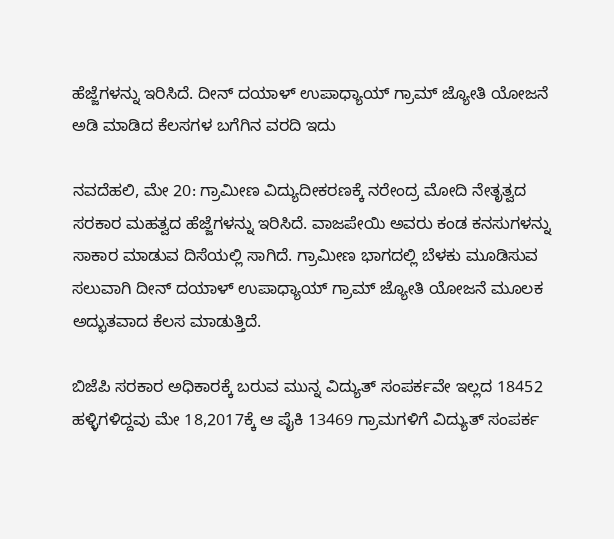ಹೆಜ್ಜೆಗಳನ್ನು ಇರಿಸಿದೆ. ದೀನ್ ದಯಾಳ್ ಉಪಾಧ್ಯಾಯ್ ಗ್ರಾಮ್ ಜ್ಯೋತಿ ಯೋಜನೆ ಅಡಿ ಮಾಡಿದ ಕೆಲಸಗಳ ಬಗೆಗಿನ ವರದಿ ಇದು

ನವದೆಹಲಿ, ಮೇ 20: ಗ್ರಾಮೀಣ ವಿದ್ಯುದೀಕರಣಕ್ಕೆ ನರೇಂದ್ರ ಮೋದಿ ನೇತೃತ್ವದ ಸರಕಾರ ಮಹತ್ವದ ಹೆಜ್ಜೆಗಳನ್ನು ಇರಿಸಿದೆ. ವಾಜಪೇಯಿ ಅವರು ಕಂಡ ಕನಸುಗಳನ್ನು ಸಾಕಾರ ಮಾಡುವ ದಿಸೆಯಲ್ಲಿ ಸಾಗಿದೆ. ಗ್ರಾಮೀಣ ಭಾಗದಲ್ಲಿ ಬೆಳಕು ಮೂಡಿಸುವ ಸಲುವಾಗಿ ದೀನ್ ದಯಾಳ್ ಉಪಾಧ್ಯಾಯ್ ಗ್ರಾಮ್ ಜ್ಯೋತಿ ಯೋಜನೆ ಮೂಲಕ ಅದ್ಭುತವಾದ ಕೆಲಸ ಮಾಡುತ್ತಿದೆ.

ಬಿಜೆಪಿ ಸರಕಾರ ಅಧಿಕಾರಕ್ಕೆ ಬರುವ ಮುನ್ನ ವಿದ್ಯುತ್ ಸಂಪರ್ಕವೇ ಇಲ್ಲದ 18452 ಹಳ್ಳಿಗಳಿದ್ದವು ಮೇ 18,2017ಕ್ಕೆ ಆ ಪೈಕಿ 13469 ಗ್ರಾಮಗಳಿಗೆ ವಿದ್ಯುತ್ ಸಂಪರ್ಕ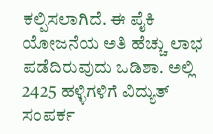ಕಲ್ಪಿಸಲಾಗಿದೆ. ಈ ಪೈಕಿ ಯೋಜನೆಯ ಅತಿ ಹೆಚ್ಚು ಲಾಭ ಪಡೆದಿರುವುದು ಒಡಿಶಾ. ಅಲ್ಲಿ 2425 ಹಳ್ಳಿಗಳಿಗೆ ವಿದ್ಯುತ್ ಸಂಪರ್ಕ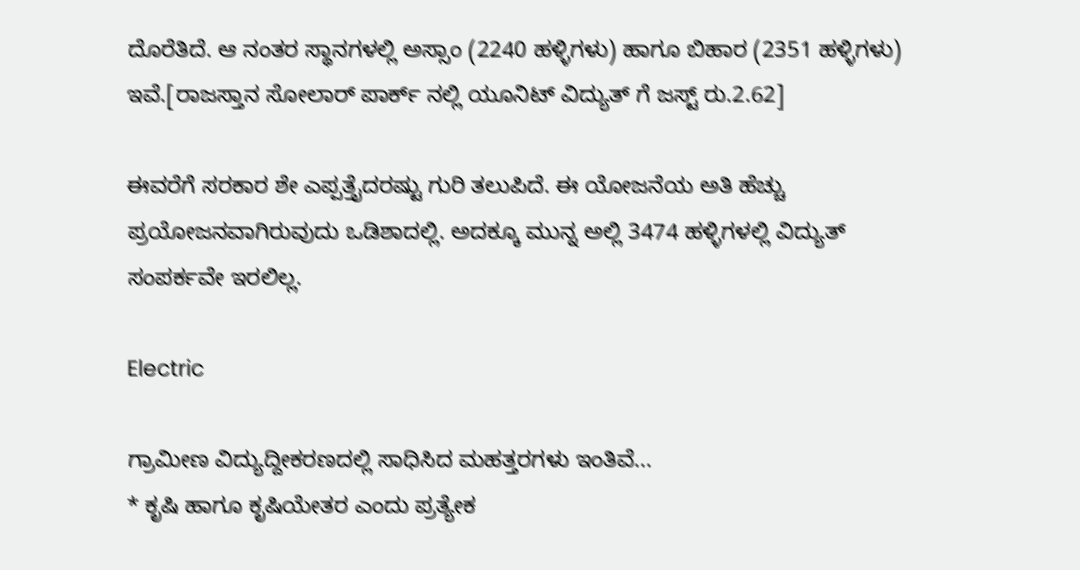ದೊರೆತಿದೆ. ಆ ನಂತರ ಸ್ಥಾನಗಳಲ್ಲಿ ಅಸ್ಸಾಂ (2240 ಹಳ್ಳಿಗಳು) ಹಾಗೂ ಬಿಹಾರ (2351 ಹಳ್ಳಿಗಳು) ಇವೆ.[ರಾಜಸ್ತಾನ ಸೋಲಾರ್ ಪಾರ್ಕ್ ನಲ್ಲಿ ಯೂನಿಟ್ ವಿದ್ಯುತ್ ಗೆ ಜಸ್ಟ್ ರು.2.62]

ಈವರೆಗೆ ಸರಕಾರ ಶೇ ಎಪ್ಪತ್ತೈದರಷ್ಟು ಗುರಿ ತಲುಪಿದೆ. ಈ ಯೋಜನೆಯ ಅತಿ ಹೆಚ್ಚು ಪ್ರಯೋಜನವಾಗಿರುವುದು ಒಡಿಶಾದಲ್ಲಿ. ಅದಕ್ಕೂ ಮುನ್ನ ಅಲ್ಲಿ 3474 ಹಳ್ಳಿಗಳಲ್ಲಿ ವಿದ್ಯುತ್ ಸಂಪರ್ಕವೇ ಇರಲಿಲ್ಲ.

Electric

ಗ್ರಾಮೀಣ ವಿದ್ಯುದ್ದೀಕರಣದಲ್ಲಿ ಸಾಧಿಸಿದ ಮಹತ್ತರಗಳು ಇಂತಿವೆ...
* ಕೃಷಿ ಹಾಗೂ ಕೃಷಿಯೇತರ ಎಂದು ಪ್ರತ್ಯೇಕ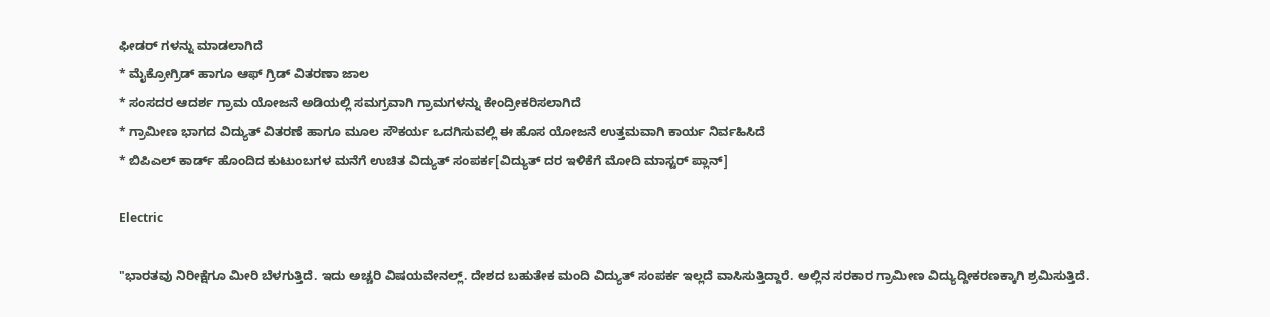ಫೀಡರ್ ಗಳನ್ನು ಮಾಡಲಾಗಿದೆ
* ಮೈಕ್ರೋಗ್ರಿಡ್ ಹಾಗೂ ಆಫ್ ಗ್ರಿಡ್ ವಿತರಣಾ ಜಾಲ
* ಸಂಸದರ ಆದರ್ಶ ಗ್ರಾಮ ಯೋಜನೆ ಅಡಿಯಲ್ಲಿ ಸಮಗ್ರವಾಗಿ ಗ್ರಾಮಗಳನ್ನು ಕೇಂದ್ರೀಕರಿಸಲಾಗಿದೆ
* ಗ್ರಾಮೀಣ ಭಾಗದ ವಿದ್ಯುತ್ ವಿತರಣೆ ಹಾಗೂ ಮೂಲ ಸೌಕರ್ಯ ಒದಗಿಸುವಲ್ಲಿ ಈ ಹೊಸ ಯೋಜನೆ ಉತ್ತಮವಾಗಿ ಕಾರ್ಯ ನಿರ್ವಹಿಸಿದೆ
* ಬಿಪಿಎಲ್ ಕಾರ್ಡ್ ಹೊಂದಿದ ಕುಟುಂಬಗಳ ಮನೆಗೆ ಉಚಿತ ವಿದ್ಯುತ್ ಸಂಪರ್ಕ[ವಿದ್ಯುತ್ ದರ ಇಳಿಕೆಗೆ ಮೋದಿ ಮಾಸ್ಟರ್ ಪ್ಲಾನ್]

Electric

"ಭಾರತವು ನಿರೀಕ್ಷೆಗೂ ಮೀರಿ ಬೆಳಗುತ್ತಿದೆ. ಇದು ಅಚ್ಚರಿ ವಿಷಯವೇನಲ್ಲ್. ದೇಶದ ಬಹುತೇಕ ಮಂದಿ ವಿದ್ಯುತ್ ಸಂಪರ್ಕ ಇಲ್ಲದೆ ವಾಸಿಸುತ್ತಿದ್ದಾರೆ. ಅಲ್ಲಿನ ಸರಕಾರ ಗ್ರಾಮೀಣ ವಿದ್ಯುದ್ದೀಕರಣಕ್ಕಾಗಿ ಶ್ರಮಿಸುತ್ತಿದೆ.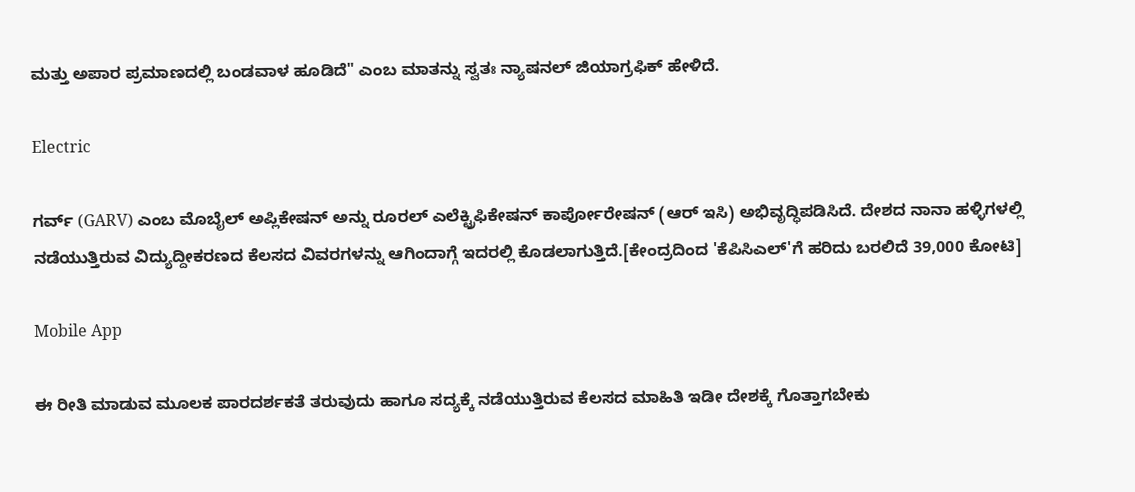ಮತ್ತು ಅಪಾರ ಪ್ರಮಾಣದಲ್ಲಿ ಬಂಡವಾಳ ಹೂಡಿದೆ" ಎಂಬ ಮಾತನ್ನು ಸ್ವತಃ ನ್ಯಾಷನಲ್ ಜಿಯಾಗ್ರಫಿಕ್ ಹೇಳಿದೆ.

Electric

ಗರ್ವ್ (GARV) ಎಂಬ ಮೊಬೈಲ್ ಅಪ್ಲಿಕೇಷನ್ ಅನ್ನು ರೂರಲ್ ಎಲೆಕ್ಟ್ರಿಫಿಕೇಷನ್ ಕಾರ್ಪೋರೇಷನ್ (ಆರ್ ಇಸಿ) ಅಭಿವೃದ್ಧಿಪಡಿಸಿದೆ. ದೇಶದ ನಾನಾ ಹಳ್ಳಿಗಳಲ್ಲಿ ನಡೆಯುತ್ತಿರುವ ವಿದ್ಯುದ್ದೀಕರಣದ ಕೆಲಸದ ವಿವರಗಳನ್ನು ಆಗಿಂದಾಗ್ಗೆ ಇದರಲ್ಲಿ ಕೊಡಲಾಗುತ್ತಿದೆ.[ಕೇಂದ್ರದಿಂದ 'ಕೆಪಿಸಿಎಲ್'ಗೆ ಹರಿದು ಬರಲಿದೆ 39,000 ಕೋಟಿ]

Mobile App

ಈ ರೀತಿ ಮಾಡುವ ಮೂಲಕ ಪಾರದರ್ಶಕತೆ ತರುವುದು ಹಾಗೂ ಸದ್ಯಕ್ಕೆ ನಡೆಯುತ್ತಿರುವ ಕೆಲಸದ ಮಾಹಿತಿ ಇಡೀ ದೇಶಕ್ಕೆ ಗೊತ್ತಾಗಬೇಕು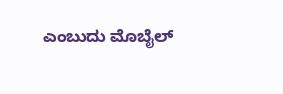ಎಂಬುದು ಮೊಬೈಲ್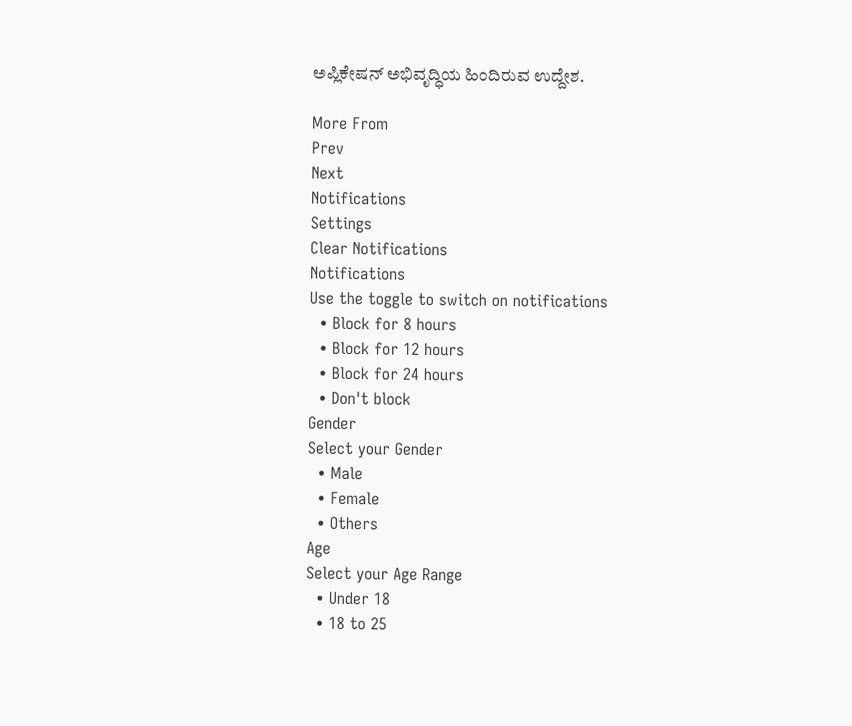ಅಪ್ಲಿಕೇಷನ್ ಅಭಿವೃದ್ಧಿಯ ಹಿಂದಿರುವ ಉದ್ದೇಶ.

More From
Prev
Next
Notifications
Settings
Clear Notifications
Notifications
Use the toggle to switch on notifications
  • Block for 8 hours
  • Block for 12 hours
  • Block for 24 hours
  • Don't block
Gender
Select your Gender
  • Male
  • Female
  • Others
Age
Select your Age Range
  • Under 18
  • 18 to 25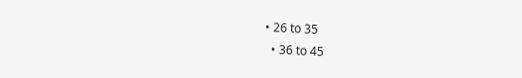• 26 to 35
  • 36 to 45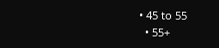• 45 to 55
  • 55+